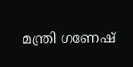മന്ത്രി ഗണേഷ്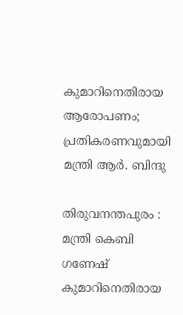കുമാറിനെതിരായ ആരോപണം; പ്രതികരണവുമായി മന്ത്രി ആർ. ബിന്ദു

തിരുവനന്തപുരം : മന്ത്രി കെബി ഗണേഷ് കുമാറിനെതിരായ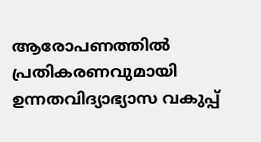ആരോപണത്തില്‍ പ്രതികരണവുമായി ഉന്നതവിദ്യാഭ്യാസ വകുപ്പ്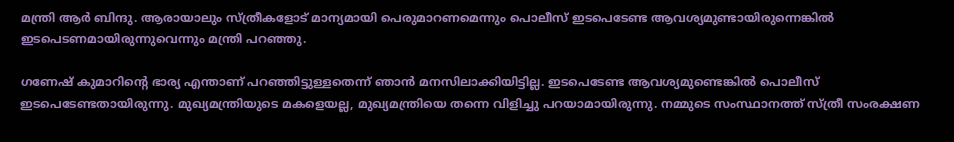മന്ത്രി ആര്‍ ബിന്ദു. ആരായാലും സ്ത്രീകളോട് മാന്യമായി പെരുമാറണമെന്നും പൊലീസ് ഇടപെടേണ്ട ആവശ്യമുണ്ടായിരുന്നെങ്കില്‍ ഇടപെടണമായിരുന്നുവെന്നും മന്ത്രി പറഞ്ഞു.

ഗണേഷ് കുമാറിന്റെ ഭാര്യ എന്താണ് പറഞ്ഞിട്ടുള്ളതെന്ന് ഞാന്‍ മനസിലാക്കിയിട്ടില്ല. ഇടപെടേണ്ട ആവശ്യമുണ്ടെങ്കില്‍ പൊലീസ് ഇടപെടേണ്ടതായിരുന്നു. മുഖ്യമന്ത്രിയുടെ മകളെയല്ല, മുഖ്യമന്ത്രിയെ തന്നെ വിളിച്ചു പറയാമായിരുന്നു. നമ്മുടെ സംസ്ഥാനത്ത് സ്ത്രീ സംരക്ഷണ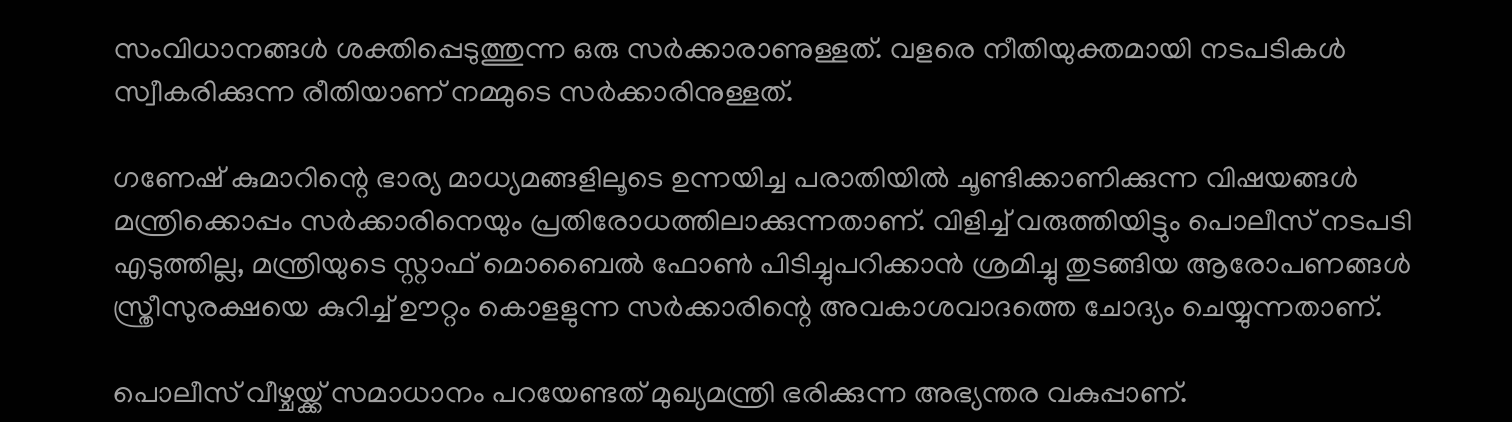സംവിധാനങ്ങള്‍ ശക്തിപ്പെടുത്തുന്ന ഒരു സര്‍ക്കാരാണുള്ളത്. വളരെ നീതിയുക്തമായി നടപടികള്‍ സ്വീകരിക്കുന്ന രീതിയാണ് നമ്മുടെ സര്‍ക്കാരിനുള്ളത്.

ഗണേഷ് കുമാറിന്റെ ഭാര്യ മാധ്യമങ്ങളിലൂടെ ഉന്നയിച്ച പരാതിയില്‍ ചൂണ്ടിക്കാണിക്കുന്ന വിഷയങ്ങള്‍ മന്ത്രിക്കൊപ്പം സര്‍ക്കാരിനെയും പ്രതിരോധത്തിലാക്കുന്നതാണ്. വിളിച്ച് വരുത്തിയിട്ടും പൊലീസ് നടപടി എടുത്തില്ല, മന്ത്രിയുടെ സ്റ്റാഫ് മൊബൈല്‍ ഫോണ്‍ പിടിച്ചുപറിക്കാന്‍ ശ്രമിച്ചു തുടങ്ങിയ ആരോപണങ്ങള്‍ സ്ത്രീസുരക്ഷയെ കുറിച്ച് ഊറ്റം കൊളളുന്ന സര്‍ക്കാരിന്റെ അവകാശവാദത്തെ ചോദ്യം ചെയ്യുന്നതാണ്.

പൊലീസ് വീഴ്ചയ്ക്ക് സമാധാനം പറയേണ്ടത് മുഖ്യമന്ത്രി ഭരിക്കുന്ന അഭ്യന്തര വകുപ്പാണ്.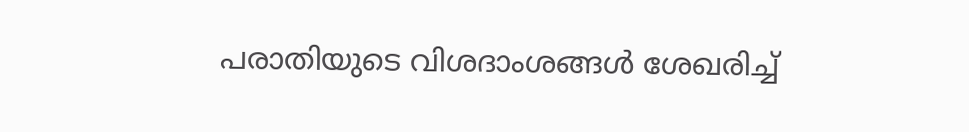പരാതിയുടെ വിശദാംശങ്ങള്‍ ശേഖരിച്ച്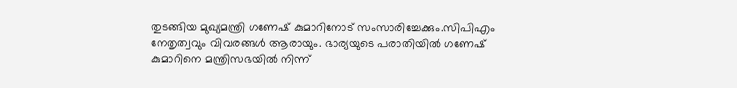തുടങ്ങിയ മുഖ്യമന്ത്രി ഗണേഷ് കുമാറിനോട് സംസാരിച്ചേക്കും.സിപിഎം നേതൃത്വവും വിവരങ്ങള്‍ ആരായും. ഭാര്യയുടെ പരാതിയില്‍ ഗണേഷ് കുമാറിനെ മന്ത്രിസഭയില്‍ നിന്ന്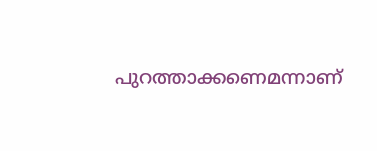പുറത്താക്കണെമന്നാണ്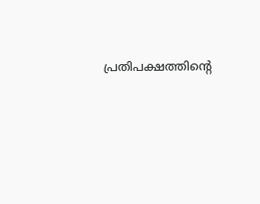പ്രതിപക്ഷത്തിന്റെ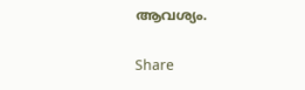ആവശ്യം.

Share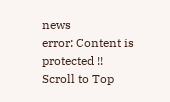news
error: Content is protected !!
Scroll to Top